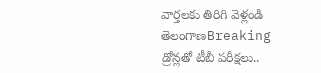వార్తలకు తిరిగి వెళ్లండి
తెలంగాణBreaking
డ్రోన్లతో టీబీ పరీక్షలు..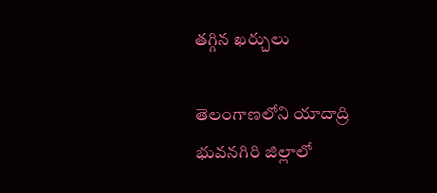తగ్గిన ఖర్చులు

తెలంగాణలోని యాదాద్రి భువనగిరి జిల్లాలో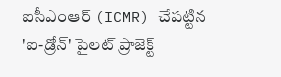ఐసీఎంఆర్ (ICMR) చేపట్టిన 'ఐ-డ్రోన్' పైలట్ ప్రాజెక్ట్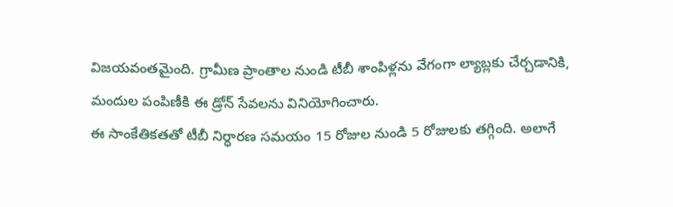విజయవంతమైంది. గ్రామీణ ప్రాంతాల నుండి టీబీ శాంపిళ్లను వేగంగా ల్యాబ్లకు చేర్చడానికి, మందుల పంపిణీకి ఈ డ్రోన్ సేవలను వినియోగించారు.
ఈ సాంకేతికతతో టీబీ నిర్ధారణ సమయం 15 రోజుల నుండి 5 రోజులకు తగ్గింది. అలాగే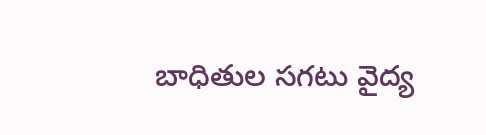బాధితుల సగటు వైద్య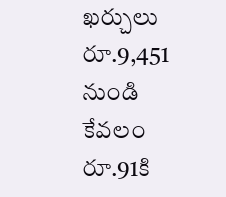ఖర్చులు రూ.9,451 నుండి కేవలం రూ.91కి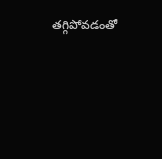తగ్గిపోవడంతో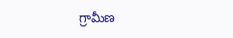గ్రామీణ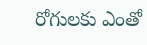రోగులకు ఎంతో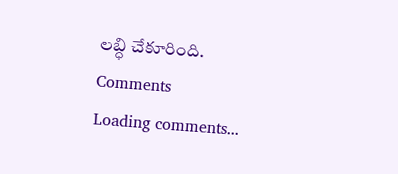లబ్ధి చేకూరింది.
Comments
Loading comments...